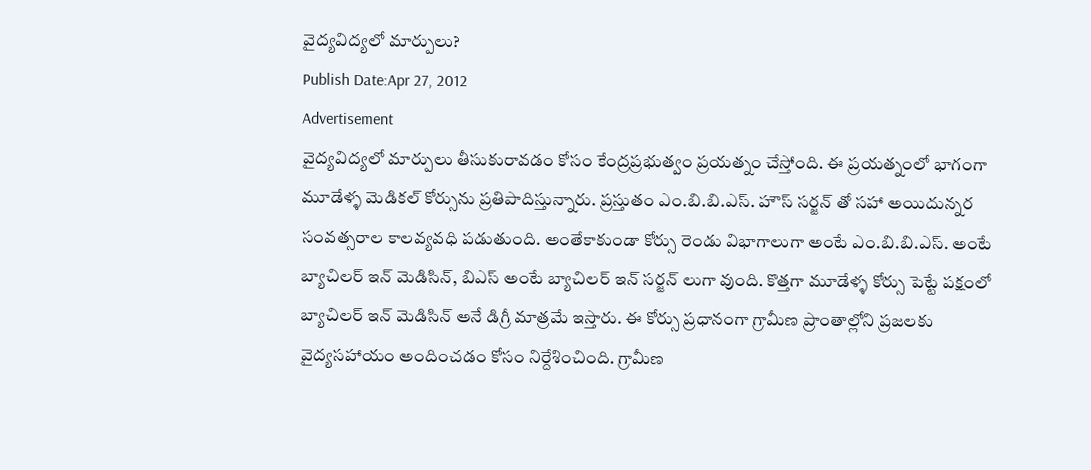వైద్యవిద్యలో మార్పులు?
Publish Date:Apr 27, 2012
Advertisement
వైద్యవిద్యలో మార్పులు తీసుకురావడం కోసం కేంద్రప్రభుత్వం ప్రయత్నం చేస్తోంది. ఈ ప్రయత్నంలో భాగంగా మూడేళ్ళ మెడికల్ కోర్సును ప్రతిపాదిస్తున్నారు. ప్రస్తుతం ఎం.బి.బి.ఎస్. హౌస్ సర్జన్ తో సహా అయిదున్నర సంవత్సరాల కాలవ్యవధి పడుతుంది. అంతేకాకుండా కోర్సు రెండు విభాగాలుగా అంటే ఎం.బి.బి.ఎస్. అంటే బ్యాచిలర్ ఇన్ మెడిసిన్, బిఎస్ అంటే బ్యాచిలర్ ఇన్ సర్జన్ లుగా వుంది. కొత్తగా మూడేళ్ళ కోర్సు పెట్టే పక్షంలో బ్యాచిలర్ ఇన్ మెడిసిన్ అనే డిగ్రీ మాత్రమే ఇస్తారు. ఈ కోర్సు ప్రధానంగా గ్రామీణ ప్రాంతాల్లోని ప్రజలకు వైద్యసహాయం అందించడం కోసం నిర్దేశించింది. గ్రామీణ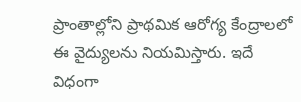ప్రాంతాల్లోని ప్రాథమిక ఆరోగ్య కేంద్రాలలో ఈ వైద్యులను నియమిస్తారు. ఇదే విధంగా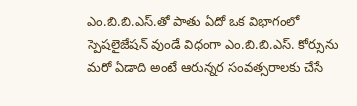ఎం.బి.బి.ఎస్.తో పాతు ఏదో ఒక విభాగంలో స్పెషలైజేషన్ వుండే విధంగా ఎం.బి.బి.ఎస్. కోర్సును మరో ఏడాది అంటే ఆరున్నర సంవత్సరాలకు చేసే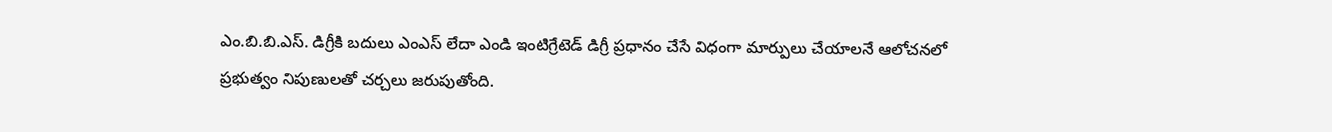ఎం.బి.బి.ఎస్. డిగ్రీకి బదులు ఎంఎస్ లేదా ఎండి ఇంటిగ్రేటెడ్ డిగ్రీ ప్రధానం చేసే విధంగా మార్పులు చేయాలనే ఆలోచనలో ప్రభుత్వం నిపుణులతో చర్చలు జరుపుతోంది.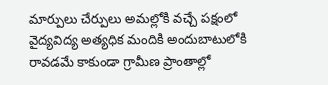మార్పులు చేర్పులు అమల్లోకి వచ్చే పక్షంలో వైద్యవిద్య అత్యధిక మందికి అందుబాటులోకి రావడమే కాకుండా గ్రామీణ ప్రాంతాల్లో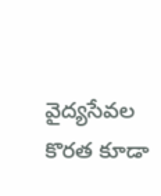వైద్యసేవల కొరత కూడా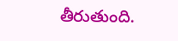తీరుతుంది.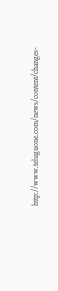http://www.teluguone.com/news/content/changes-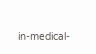in-medical-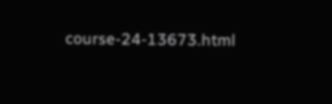course-24-13673.html